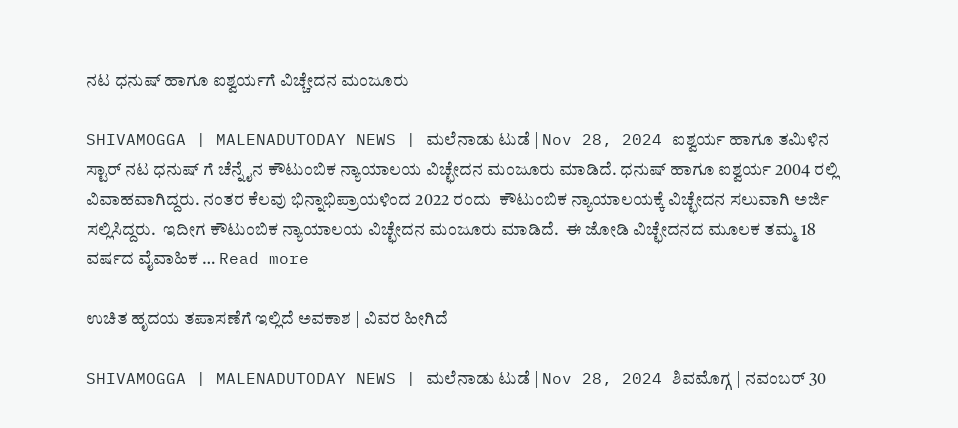ನಟ ಧನುಷ್ ಹಾಗೂ ಐಶ್ವರ್ಯಗೆ ವಿಚ್ಚೇದನ ಮಂಜೂರು

SHIVAMOGGA | MALENADUTODAY NEWS | ಮಲೆನಾಡು ಟುಡೆ | Nov 28, 2024 ಐಶ್ವರ್ಯ ಹಾಗೂ ತಮಿಳಿನ ಸ್ಟಾರ್ ನಟ ಧನುಷ್ ಗೆ ಚೆನ್ನೈನ ಕೌಟುಂಬಿಕ ನ್ಯಾಯಾಲಯ ವಿಚ್ಛೇದನ ಮಂಜೂರು ಮಾಡಿದೆ. ಧನುಷ್ ಹಾಗೂ ಐಶ್ವರ್ಯ 2004 ರಲ್ಲಿ ವಿವಾಹವಾಗಿದ್ದರು. ನಂತರ ಕೆಲವು ಭಿನ್ನಾಭಿಪ್ರಾಯಳಿಂದ 2022 ರಂದು  ಕೌಟುಂಬಿಕ ನ್ಯಾಯಾಲಯಕ್ಕೆ ವಿಚ್ಛೇದನ ಸಲುವಾಗಿ ಅರ್ಜಿ ಸಲ್ಲಿಸಿದ್ದರು.  ಇದೀಗ ಕೌಟುಂಬಿಕ ನ್ಯಾಯಾಲಯ ವಿಚ್ಛೇದನ ಮಂಜೂರು ಮಾಡಿದೆ.  ಈ ಜೋಡಿ ವಿಚ್ಛೇದನದ ಮೂಲಕ ತಮ್ಮ 18 ವರ್ಷದ ವೈವಾಹಿಕ … Read more

ಉಚಿತ ಹೃದಯ ತಪಾಸಣೆಗೆ ಇಲ್ಲಿದೆ ಅವಕಾಶ | ವಿವರ ಹೀಗಿದೆ

SHIVAMOGGA | MALENADUTODAY NEWS | ಮಲೆನಾಡು ಟುಡೆ | Nov 28, 2024 ಶಿವಮೊಗ್ಗ | ನವಂಬರ್ 30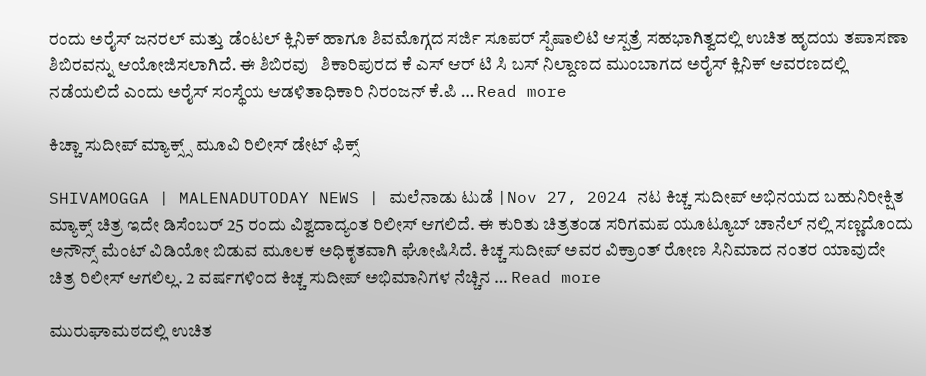ರಂದು ಅರೈಸ್ ಜನರಲ್ ಮತ್ತು ಡೆಂಟಲ್ ಕ್ಲಿನಿಕ್ ಹಾಗೂ ಶಿವಮೊಗ್ಗದ ಸರ್ಜಿ ಸೂಪರ್ ಸ್ಪೆಷಾಲಿಟಿ ಆಸ್ಪತ್ರೆ ಸಹಭಾಗಿತ್ವದಲ್ಲಿ ಉಚಿತ ಹೃದಯ ತಪಾಸಣಾ  ಶಿಬಿರವನ್ನು ಆಯೋಜಿಸಲಾಗಿದೆ. ಈ ಶಿಬಿರವು   ಶಿಕಾರಿಪುರದ ಕೆ ಎಸ್‌ ಆರ್‌ ಟಿ ಸಿ ಬಸ್‌ ನಿಲ್ದಾಣದ ಮುಂಬಾಗದ ಅರೈಸ್ ಕ್ಲಿನಿಕ್ ಆವರಣದಲ್ಲಿ ನಡೆಯಲಿದೆ ಎಂದು ಅರೈಸ್ ಸಂಸ್ಥೆಯ ಆಡಳಿತಾಧಿಕಾರಿ ನಿರಂಜನ್‌ ಕೆ.ಪಿ … Read more

ಕಿಚ್ಚಾ ಸುದೀಪ್‌ ಮ್ಯಾಕ್ಸ್ಸ್‌ ಮೂವಿ ರಿಲೀಸ್‌ ಡೇಟ್‌ ಫಿಕ್ಸ್

SHIVAMOGGA | MALENADUTODAY NEWS | ಮಲೆನಾಡು ಟುಡೆ |Nov 27, 2024 ನಟ ಕಿಚ್ಚ ಸುದೀಪ್ ಅಭಿನಯದ ಬಹುನಿರೀಕ್ಷಿತ ಮ್ಯಾಕ್ಸ್ ಚಿತ್ರ ಇದೇ ಡಿಸೆಂಬರ್ 25 ರಂದು ವಿಶ್ವದಾದ್ಯಂತ ರಿಲೀಸ್ ಆಗಲಿದೆ. ಈ ಕುರಿತು ಚಿತ್ರತಂಡ ಸರಿಗಮಪ ಯೂಟ್ಯೂಬ್ ಚಾನೆಲ್ ನಲ್ಲಿ ಸಣ್ಣದೊಂದು ಅನೌನ್ಸ್ ಮೆಂಟ್‌ ವಿಡಿಯೋ ಬಿಡುವ ಮೂಲಕ ಅಧಿಕೃತವಾಗಿ ಘೋಷಿಸಿದೆ. ಕಿಚ್ಚ ಸುದೀಪ್ ಅವರ ವಿಕ್ರಾಂತ್ ರೋಣ ಸಿನಿಮಾದ ನಂತರ ಯಾವುದೇ ಚಿತ್ರ ರಿಲೀಸ್ ಆಗಲಿಲ್ಲ. 2 ವರ್ಷಗಳಿಂದ ಕಿಚ್ಚ ಸುದೀಪ್ ಅಭಿಮಾನಿಗಳ ನೆಚ್ಚಿನ … Read more

ಮುರುಘಾಮಠದಲ್ಲಿ ಉಚಿತ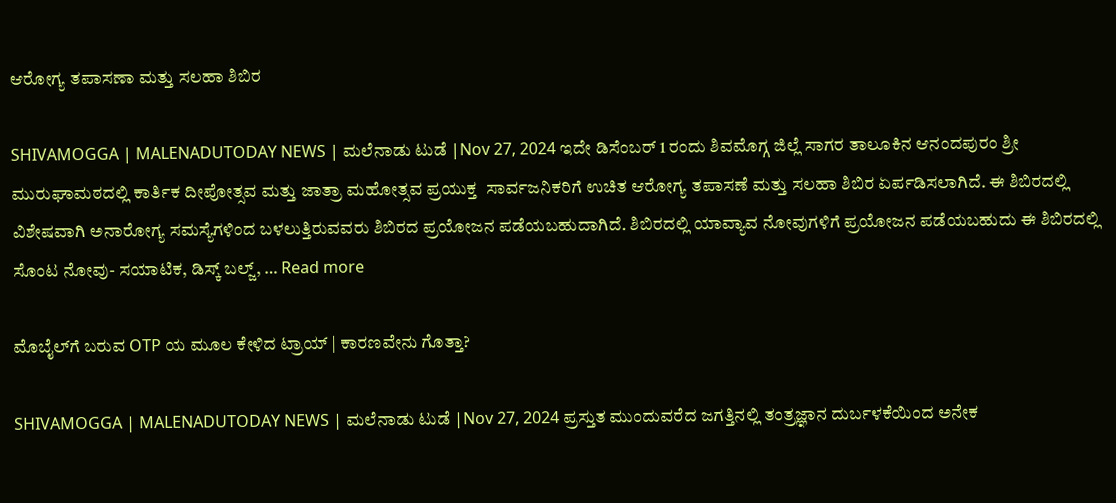ಆರೋಗ್ಯ ತಪಾಸಣಾ ಮತ್ತು ಸಲಹಾ ಶಿಬಿರ

SHIVAMOGGA | MALENADUTODAY NEWS | ಮಲೆನಾಡು ಟುಡೆ |Nov 27, 2024 ಇದೇ ಡಿಸೆಂಬರ್‌ 1 ರಂದು ಶಿವಮೊಗ್ಗ ಜಿಲ್ಲೆ ಸಾಗರ ತಾಲೂಕಿನ ಆನಂದಪುರಂ ಶ್ರೀ ಮುರುಘಾಮಠದಲ್ಲಿ ಕಾರ್ತಿಕ ದೀಪೋತ್ಸವ ಮತ್ತು ಜಾತ್ರಾ ಮಹೋತ್ಸವ ಪ್ರಯುಕ್ತ  ಸಾರ್ವಜನಿಕರಿಗೆ ಉಚಿತ ಆರೋಗ್ಯ ತಪಾಸಣೆ ಮತ್ತು ಸಲಹಾ ಶಿಬಿರ ಏರ್ಪಡಿಸಲಾಗಿದೆ. ಈ ಶಿಬಿರದಲ್ಲಿ ವಿಶೇಷವಾಗಿ ಅನಾರೋಗ್ಯ ಸಮಸ್ಯೆಗಳಿಂದ ಬಳಲುತ್ತಿರುವವರು ಶಿಬಿರದ ಪ್ರಯೋಜನ ಪಡೆಯಬಹುದಾಗಿದೆ. ಶಿಬಿರದಲ್ಲಿ ಯಾವ್ಯಾವ ನೋವುಗಳಿಗೆ ಪ್ರಯೋಜನ ಪಡೆಯಬಹುದು ಈ ಶಿಬಿರದಲ್ಲಿ ಸೊಂಟ ನೋವು- ಸಯಾಟಿಕ, ಡಿಸ್ಕ್ ಬಲ್ಜ್, … Read more

ಮೊಬೈಲ್‌ಗೆ ಬರುವ OTP ಯ ಮೂಲ ಕೇಳಿದ ಟ್ರಾಯ್‌ | ಕಾರಣವೇನು ಗೊತ್ತಾ?

SHIVAMOGGA | MALENADUTODAY NEWS | ಮಲೆನಾಡು ಟುಡೆ |Nov 27, 2024 ಪ್ರಸ್ತುತ ಮುಂದುವರೆದ ಜಗತ್ತಿನಲ್ಲಿ ತಂತ್ರಜ್ಞಾನ ದುರ್ಬಳಕೆಯಿಂದ ಅನೇಕ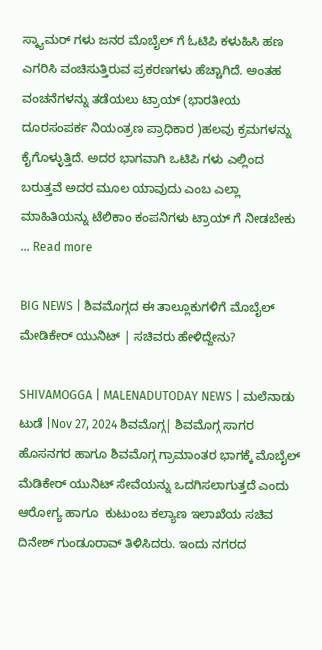ಸ್ಕ್ಯಾಮರ್ ಗಳು ಜನರ ಮೊಬೈಲ್ ಗೆ ಓಟಿಪಿ ಕಳುಹಿಸಿ ಹಣ ಎಗರಿಸಿ ವಂಚಿಸುತ್ತಿರುವ ಪ್ರಕರಣಗಳು ಹೆಚ್ಚಾಗಿದೆ. ಅಂತಹ ವಂಚನೆಗಳನ್ನು ತಡೆಯಲು ಟ್ರಾಯ್ (ಭಾರತೀಯ ದೂರಸಂಪರ್ಕ ನಿಯಂತ್ರಣ ಪ್ರಾಧಿಕಾರ )ಹಲವು ಕ್ರಮಗಳನ್ನು ಕೈಗೊಳ್ಳುತ್ತಿದೆ. ಅದರ ಭಾಗವಾಗಿ ಒಟಿಪಿ ಗಳು ಎಲ್ಲಿಂದ ಬರುತ್ತವೆ ಅದರ ಮೂಲ ಯಾವುದು ಎಂಬ ಎಲ್ಲಾ ಮಾಹಿತಿಯನ್ನು ಟೆಲಿಕಾಂ ಕಂಪನಿಗಳು ಟ್ರಾಯ್ ಗೆ ನೀಡಬೇಕು … Read more

BIG NEWS | ಶಿವಮೊಗ್ಗದ ಈ ತಾಲ್ಲೂಕುಗಳಿಗೆ ಮೊಬೈಲ್‌ ಮೇಡಿಕೇರ್‌ ಯುನಿಟ್‌ | ಸಚಿವರು ಹೇಳಿದ್ದೇನು?

SHIVAMOGGA | MALENADUTODAY NEWS | ಮಲೆನಾಡು ಟುಡೆ |Nov 27, 2024 ಶಿವಮೊಗ್ಗ| ಶಿವಮೊಗ್ಗ ಸಾಗರ ಹೊಸನಗರ ಹಾಗೂ ಶಿವಮೊಗ್ಗ ಗ್ರಾಮಾಂತರ ಭಾಗಕ್ಕೆ ಮೊಬೈಲ್‌ ಮೆಡಿಕೇರ್‌ ಯುನಿಟ್‌ ಸೇವೆಯನ್ನು ಒದಗಿಸಲಾಗುತ್ತದೆ ಎಂದು ಆರೋಗ್ಯ ಹಾಗೂ  ಕುಟುಂಬ ಕಲ್ಯಾಣ ಇಲಾಖೆಯ ಸಚಿವ ದಿನೇಶ್ ಗುಂಡೂರಾವ್ ತಿಳಿಸಿದರು. ಇಂದು ನಗರದ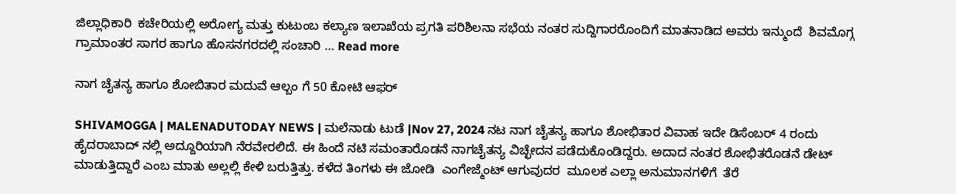ಜಿಲ್ಲಾಧಿಕಾರಿ  ಕಚೇರಿಯಲ್ಲಿ ಅರೋಗ್ಯ ಮತ್ತು ಕುಟುಂಬ ಕಲ್ಯಾಣ ಇಲಾಖೆಯ ಪ್ರಗತಿ ಪರಿಶಿಲನಾ ಸಭೆಯ ನಂತರ ಸುದ್ದಿಗಾರರೊಂದಿಗೆ ಮಾತನಾಡಿದ ಅವರು ಇನ್ಮುಂದೆ  ಶಿವಮೊಗ್ಗ ಗ್ರಾಮಾಂತರ ಸಾಗರ ಹಾಗೂ ಹೊಸನಗರದಲ್ಲಿ ಸಂಚಾರಿ … Read more

ನಾಗ ಚೈತನ್ಯ ಹಾಗೂ ಶೋಬಿತಾರ ಮದುವೆ ಆಲ್ಬಂ ಗೆ 50 ಕೋಟಿ ಆಫರ್

SHIVAMOGGA | MALENADUTODAY NEWS | ಮಲೆನಾಡು ಟುಡೆ |Nov 27, 2024 ನಟ ನಾಗ ಚೈತನ್ಯ ಹಾಗೂ ಶೋಭಿತಾರ ವಿವಾಹ ಇದೇ ಡಿಸೆಂಬರ್ 4 ರಂದು ಹೈದರಾಬಾದ್ ನಲ್ಲಿ ಅದ್ದೂರಿಯಾಗಿ ನೆರವೇರಲಿದೆ. ಈ ಹಿಂದೆ ನಟಿ ಸಮಂತಾರೊಡನೆ ನಾಗಚೈತನ್ಯ ವಿಚ್ಛೇದನ ಪಡೆದುಕೊಂಡಿದ್ದರು. ಅದಾದ ನಂತರ ಶೋಭಿತರೊಡನೆ ಡೇಟ್ ಮಾಡುತ್ತಿದ್ದಾರೆ ಎಂಬ ಮಾತು ಅಲ್ಲಲ್ಲಿ ಕೇಳಿ ಬರುತ್ತಿತ್ತು. ಕಳೆದ ತಿಂಗಳು ಈ ಜೋಡಿ  ಎಂಗೇಜ್ಮೆಂಟ್ ಆಗುವುದರ  ಮೂಲಕ ಎಲ್ಲಾ ಅನುಮಾನಗಳಿಗೆ  ತೆರೆ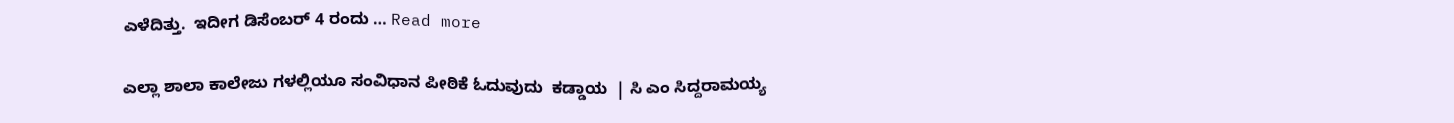ಎಳೆದಿತ್ತು.  ಇದೀಗ ಡಿಸೆಂಬರ್ 4 ರಂದು … Read more

ಎಲ್ಲಾ ಶಾಲಾ ಕಾಲೇಜು ಗಳಲ್ಲಿಯೂ ಸಂವಿಧಾನ ಪೀಠಿಕೆ ಓದುವುದು  ಕಡ್ಡಾಯ  | ಸಿ ಎಂ ಸಿದ್ದರಾಮಯ್ಯ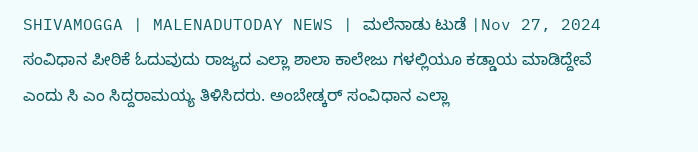SHIVAMOGGA | MALENADUTODAY NEWS | ಮಲೆನಾಡು ಟುಡೆ |Nov 27, 2024   ಸಂವಿಧಾನ ಪೀಠಿಕೆ ಓದುವುದು ರಾಜ್ಯದ ಎಲ್ಲಾ ಶಾಲಾ ಕಾಲೇಜು ಗಳಲ್ಲಿಯೂ ಕಡ್ಡಾಯ ಮಾಡಿದ್ದೇವೆ ಎಂದು ಸಿ ಎಂ ಸಿದ್ದರಾಮಯ್ಯ ತಿಳಿಸಿದರು. ಅಂಬೇಡ್ಕರ್ ಸಂವಿಧಾನ ಎಲ್ಲಾ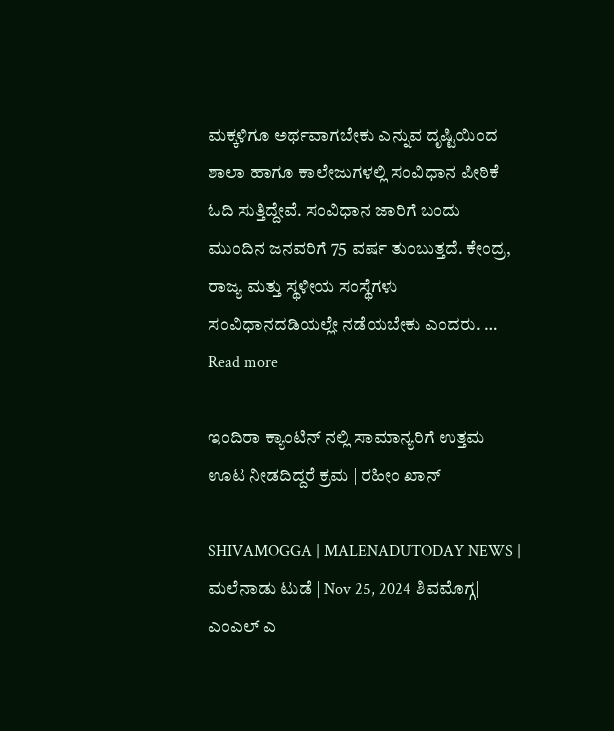ಮಕ್ಕಳಿಗೂ ಅರ್ಥವಾಗಬೇಕು ಎನ್ನುವ ದೃಷ್ಟಿಯಿಂದ ಶಾಲಾ ಹಾಗೂ ಕಾಲೇಜುಗಳಲ್ಲಿ ಸಂವಿಧಾನ ಪೀಠಿಕೆ ಓದಿ ಸುತ್ತಿದ್ದೇವೆ. ಸಂವಿಧಾನ ಜಾರಿಗೆ ಬಂದು ಮುಂದಿನ ಜನವರಿಗೆ 75 ವರ್ಷ ತುಂಬುತ್ತದೆ. ಕೇಂದ್ರ, ರಾಜ್ಯ ಮತ್ತು ಸ್ಥಳೀಯ ಸಂಸ್ಥೆಗಳು ಸಂವಿಧಾನದಡಿಯಲ್ಲೇ ನಡೆಯಬೇಕು ಎಂದರು. … Read more

ಇಂದಿರಾ ಕ್ಯಾಂಟಿನ್‌ ನಲ್ಲಿ ಸಾಮಾನ್ಯರಿಗೆ ಉತ್ತಮ ಊಟ ನೀಡದಿದ್ದರೆ ಕ್ರಮ | ರಹೀಂ ಖಾನ್

SHIVAMOGGA | MALENADUTODAY NEWS | ಮಲೆನಾಡು ಟುಡೆ | Nov 25, 2024 ಶಿವಮೊಗ್ಗ|  ಎಂಎಲ್‌ ಎ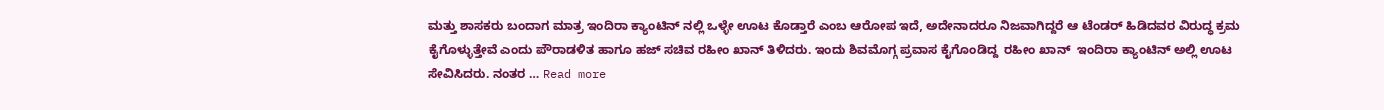ಮತ್ತು ಶಾಸಕರು ಬಂದಾಗ ಮಾತ್ರ ಇಂದಿರಾ ಕ್ಯಾಂಟಿನ್‌ ನಲ್ಲಿ ಒಳ್ಳೇ ಊಟ ಕೊಡ್ತಾರೆ ಎಂಬ ಆರೋಪ ಇದೆ, ಅದೇನಾದರೂ ನಿಜವಾಗಿದ್ದರೆ ಆ ಟೆಂಡರ್‌ ಹಿಡಿದವರ ವಿರುದ್ಧ ಕ್ರಮ ಕೈಗೊಳ್ಳುತ್ತೇವೆ ಎಂದು ಪೌರಾಡಳಿತ ಹಾಗೂ ಹಜ್‌ ಸಚಿವ ರಹೀಂ ಖಾನ್‌ ತಿಳಿದರು. ಇಂದು ಶಿವಮೊಗ್ಗ ಪ್ರವಾಸ ಕೈಗೊಂಡಿದ್ದ  ರಹೀಂ ಖಾನ್‌  ಇಂದಿರಾ ಕ್ಯಾಂಟಿನ್‌ ಅಲ್ಲಿ ಊಟ ಸೇವಿಸಿದರು. ನಂತರ … Read more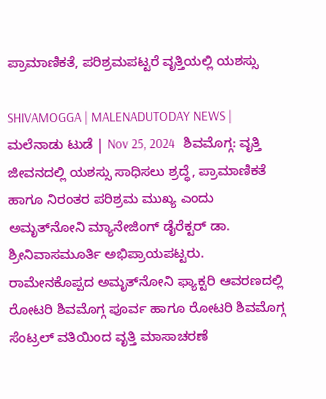ಪ್ರಾಮಾಣಿಕತೆ, ಪರಿಶ್ರಮಪಟ್ಟರೆ ವೃತ್ತಿಯಲ್ಲಿ ಯಶಸ್ಸು

SHIVAMOGGA | MALENADUTODAY NEWS | ಮಲೆನಾಡು ಟುಡೆ | Nov 25, 2024   ಶಿವಮೊಗ್ಗ: ವೃತ್ತಿ ಜೀವನದಲ್ಲಿ ಯಶಸ್ಸು ಸಾಧಿಸಲು ಶ್ರದ್ಧೆ, ಪ್ರಾಮಾಣಿಕತೆ ಹಾಗೂ ನಿರಂತರ ಪರಿಶ್ರಮ ಮುಖ್ಯ ಎಂದು ಅಮೃತ್‌ನೋನಿ ಮ್ಯಾನೇಜಿಂಗ್ ಡೈರೆಕ್ಟರ್ ಡಾ. ಶ್ರೀನಿವಾಸಮೂರ್ತಿ ಅಭಿಪ್ರಾಯಪಟ್ಟರು. ರಾಮೇನಕೊಪ್ಪದ ಅಮೃತ್‌ನೋನಿ ಫ್ಯಾಕ್ಟರಿ ಆವರಣದಲ್ಲಿ ರೋಟರಿ ಶಿವಮೊಗ್ಗ ಪೂರ್ವ ಹಾಗೂ ರೋಟರಿ ಶಿವಮೊಗ್ಗ ಸೆಂಟ್ರಲ್ ವತಿಯಿಂದ ವೃತ್ತಿ ಮಾಸಾಚರಣೆ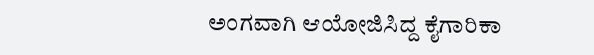ಅಂಗವಾಗಿ ಆಯೋಜಿಸಿದ್ದ ಕೈಗಾರಿಕಾ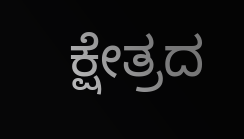ಕ್ಷೇತ್ರದ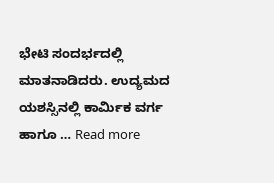ಭೇಟಿ ಸಂದರ್ಭದಲ್ಲಿ ಮಾತನಾಡಿದರು. ಉದ್ಯಮದ ಯಶಸ್ಸಿನಲ್ಲಿ ಕಾರ್ಮಿಕ ವರ್ಗ ಹಾಗೂ … Read more